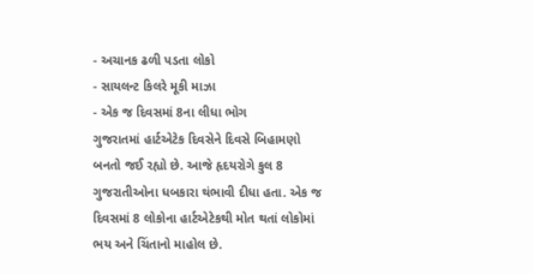- અચાનક ઢળી પડતા લોકો
- સાયલન્ટ કિલરે મૂકી માઝા
- એક જ દિવસમાં 8ના લીધા ભોગ
ગુજરાતમાં હાર્ટએટેક દિવસેને દિવસે બિહામણો બનતો જઈ રહ્યો છે. આજે હૃદયરોગે કુલ 8 ગુજરાતીઓના ધબકારા થંભાવી દીધા હતા. એક જ દિવસમાં 8 લોકોના હાર્ટએટેકથી મોત થતાં લોકોમાં ભય અને ચિંતાનો માહોલ છે.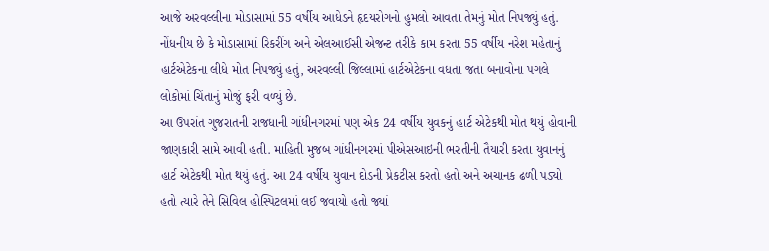આજે અરવલ્લીના મોડાસામાં 55 વર્ષીય આધેડને હૃદયરોગનો હુમલો આવતા તેમનું મોત નિપજ્યું હતું. નોંધનીય છે કે મોડાસામાં રિકરીંગ અને એલઆઈસી એજન્ટ તરીકે કામ કરતા 55 વર્ષીય નરેશ મહેતાનું હાર્ટએટેકના લીધે મોત નિપજ્યું હતું, અરવલ્લી જિલ્લામાં હાર્ટએટેકના વધતા જતા બનાવોના પગલે લોકોમાં ચિંતાનું મોજું ફરી વળ્યું છે.
આ ઉપરાંત ગુજરાતની રાજધાની ગાંધીનગરમાં પણ એક 24 વર્ષીય યુવકનું હાર્ટ એટેકથી મોત થયું હોવાની જાણકારી સામે આવી હતી. માહિતી મુજબ ગાંધીનગરમાં પીએસઆઇની ભરતીની તૈયારી કરતા યુવાનનું હાર્ટ એટેકથી મોત થયું હતું. આ 24 વર્ષીય યુવાન દોડની પ્રેકટીસ કરતો હતો અને અચાનક ઢળી પડ્યો હતો ત્યારે તેને સિવિલ હોસ્પિટલમાં લઈ જવાયો હતો જ્યાં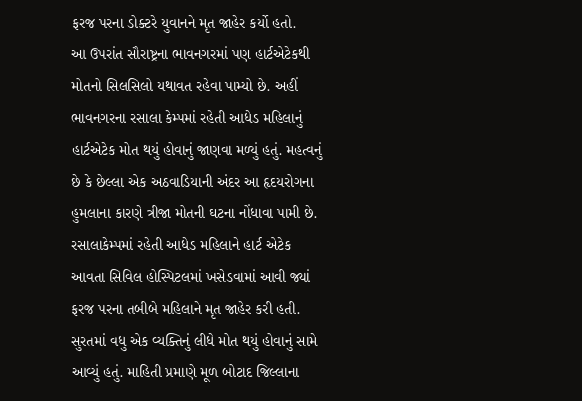ફરજ પરના ડોક્ટરે યુવાનને મૃત જાહેર કર્યો હતો.
આ ઉપરાંત સૌરાષ્ટ્રના ભાવનગરમાં પણ હાર્ટએટેકથી મોતનો સિલસિલો યથાવત રહેવા પામ્યો છે. અહીં ભાવનગરના રસાલા કેમ્પમાં રહેતી આધેડ મહિલાનું હાર્ટએટેક મોત થયું હોવાનું જાણવા મળ્યું હતું. મહત્વનું છે કે છેલ્લા એક અઠવાડિયાની અંદર આ હૃદયરોગના હુમલાના કારણે ત્રીજા મોતની ઘટના નોંધાવા પામી છે. રસાલાકેમ્પમાં રહેતી આધેડ મહિલાને હાર્ટ એટેક આવતા સિવિલ હોસ્પિટલમાં ખસેડવામાં આવી જ્યાં ફરજ પરના તબીબે મહિલાને મૃત જાહેર કરી હતી.
સુરતમાં વધુ એક વ્યક્તિનું લીધે મોત થયું હોવાનું સામે આવ્યું હતું. માહિતી પ્રમાણે મૂળ બોટાદ જિલ્લાના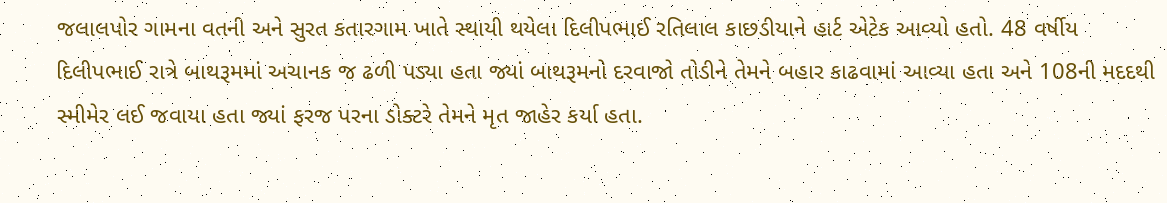જલાલપોર ગામના વતની અને સુરત કતારગામ ખાતે સ્થાયી થયેલા દિલીપભાઈ રતિલાલ કાછડીયાને હાર્ટ એટેક આવ્યો હતો. 48 વર્ષીય દિલીપભાઈ રાત્રે બાથરૂમમાં અચાનક જ ઢળી પડ્યા હતા જ્યાં બાથરૂમનો દરવાજો તોડીને તેમને બહાર કાઢવામાં આવ્યા હતા અને 108ની મદદથી સ્મીમેર લઈ જવાયા હતા જ્યાં ફરજ પરના ડોક્ટરે તેમને મૃત જાહેર કર્યા હતા.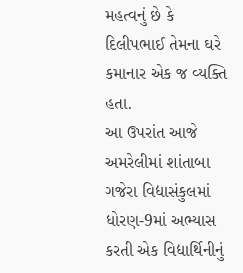મહત્વનું છે કે દિલીપભાઈ તેમના ઘરે કમાનાર એક જ વ્યક્તિ હતા.
આ ઉપરાંત આજે અમરેલીમાં શાંતાબા ગજેરા વિદ્યાસંકુલમાં ધોરણ-9માં અભ્યાસ કરતી એક વિદ્યાર્થિનીનું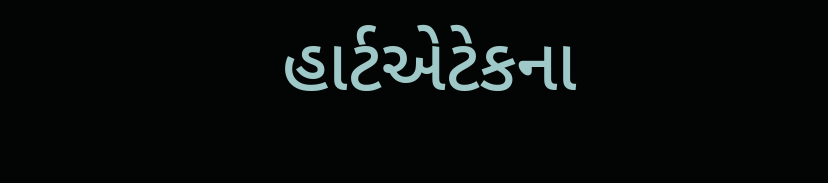હાર્ટએટેકના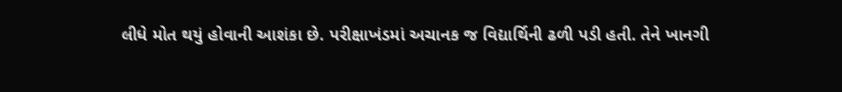લીધે મોત થયું હોવાની આશંકા છે. પરીક્ષાખંડમાં અચાનક જ વિદ્યાર્થિની ઢળી પડી હતી. તેને ખાનગી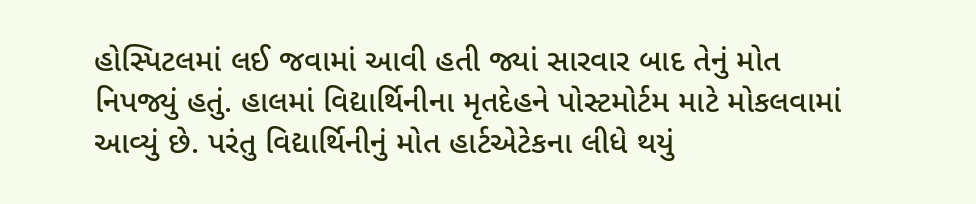હોસ્પિટલમાં લઈ જવામાં આવી હતી જ્યાં સારવાર બાદ તેનું મોત નિપજ્યું હતું. હાલમાં વિદ્યાર્થિનીના મૃતદેહને પોસ્ટમોર્ટમ માટે મોકલવામાં આવ્યું છે. પરંતુ વિદ્યાર્થિનીનું મોત હાર્ટએટેકના લીધે થયું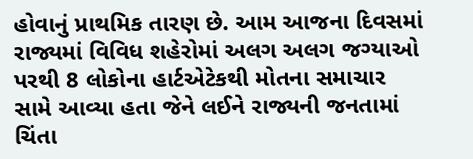હોવાનું પ્રાથમિક તારણ છે. આમ આજના દિવસમાં રાજ્યમાં વિવિધ શહેરોમાં અલગ અલગ જગ્યાઓ પરથી 8 લોકોના હાર્ટએટેકથી મોતના સમાચાર સામે આવ્યા હતા જેને લઈને રાજ્યની જનતામાં ચિંતા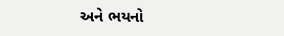અને ભયનો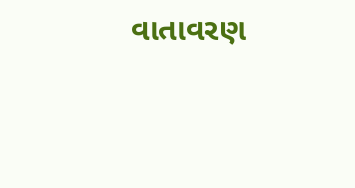વાતાવરણ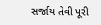સર્જાય તેવી પૂરી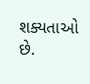શક્યતાઓ છે.